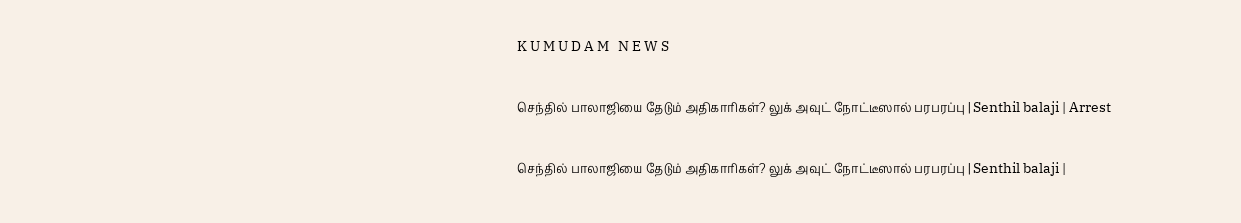K U M U D A M   N E W S

செந்தில் பாலாஜியை தேடும் அதிகாரிகள்? லுக் அவுட் நோட்டீஸால் பரபரப்பு | Senthil balaji | Arrest

செந்தில் பாலாஜியை தேடும் அதிகாரிகள்? லுக் அவுட் நோட்டீஸால் பரபரப்பு | Senthil balaji |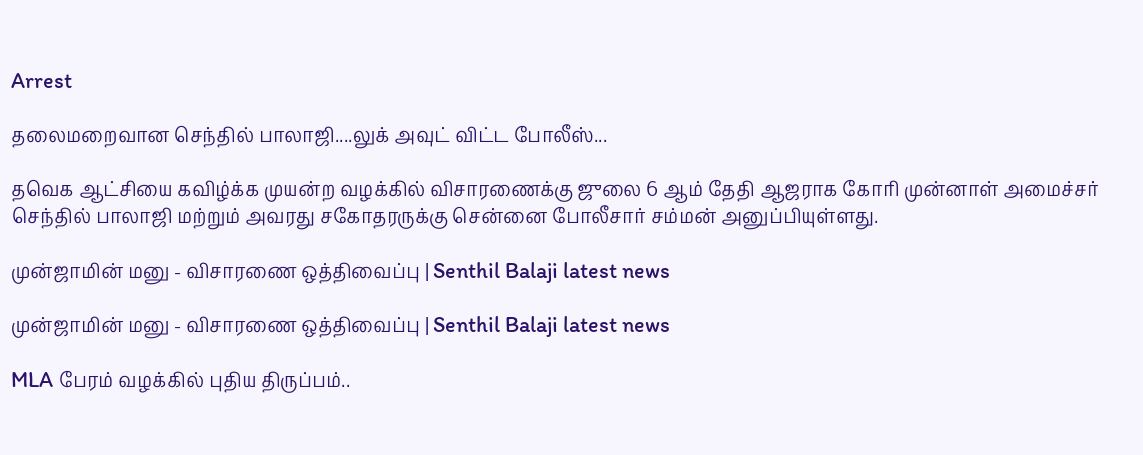Arrest

தலைமறைவான செந்தில் பாலாஜி....லுக் அவுட் விட்ட போலீஸ்...

தவெக ஆட்சியை கவிழ்க்க முயன்ற வழக்கில் விசாரணைக்கு ஜுலை 6 ஆம் தேதி ஆஜராக கோரி முன்னாள் அமைச்சர் செந்தில் பாலாஜி மற்றும் அவரது சகோதரருக்கு சென்னை போலீசார் சம்மன் அனுப்பியுள்ளது.

முன்ஜாமின் மனு - விசாரணை ஒத்திவைப்பு | Senthil Balaji latest news

முன்ஜாமின் மனு - விசாரணை ஒத்திவைப்பு | Senthil Balaji latest news

MLA பேரம் வழக்கில் புதிய திருப்பம்..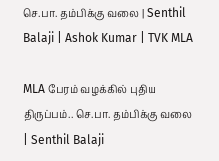செ.பா. தம்பிக்கு வலை | Senthil Balaji | Ashok Kumar | TVK MLA

MLA பேரம் வழக்கில் புதிய திருப்பம்.. செ.பா. தம்பிக்கு வலை | Senthil Balaji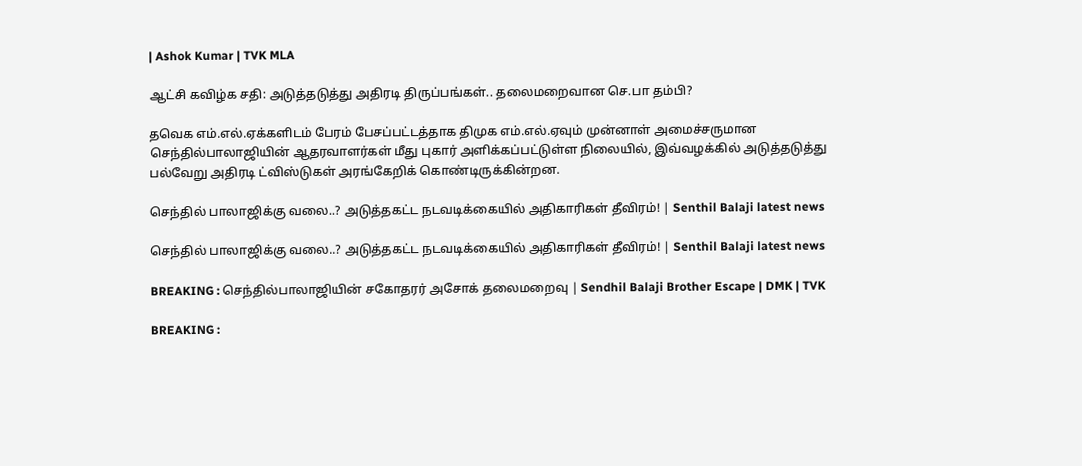| Ashok Kumar | TVK MLA

ஆட்சி கவிழ்க சதி: அடுத்தடுத்து அதிரடி திருப்பங்கள்.. தலைமறைவான செ.பா தம்பி?

தவெக எம்.எல்.ஏக்களிடம் பேரம் பேசப்பட்டத்தாக திமுக எம்.எல்.ஏவும் முன்னாள் அமைச்சருமான செந்தில்பாலாஜியின் ஆதரவாளர்கள் மீது புகார் அளிக்கப்பட்டுள்ள நிலையில், இவ்வழக்கில் அடுத்தடுத்து பல்வேறு அதிரடி ட்விஸ்டுகள் அரங்கேறிக் கொண்டிருக்கின்றன.

செந்தில் பாலாஜிக்கு வலை..? அடுத்தகட்ட நடவடிக்கையில் அதிகாரிகள் தீவிரம்! | Senthil Balaji latest news

செந்தில் பாலாஜிக்கு வலை..? அடுத்தகட்ட நடவடிக்கையில் அதிகாரிகள் தீவிரம்! | Senthil Balaji latest news

BREAKING : செந்தில்பாலாஜியின் சகோதரர் அசோக் தலைமறைவு | Sendhil Balaji Brother Escape | DMK | TVK

BREAKING :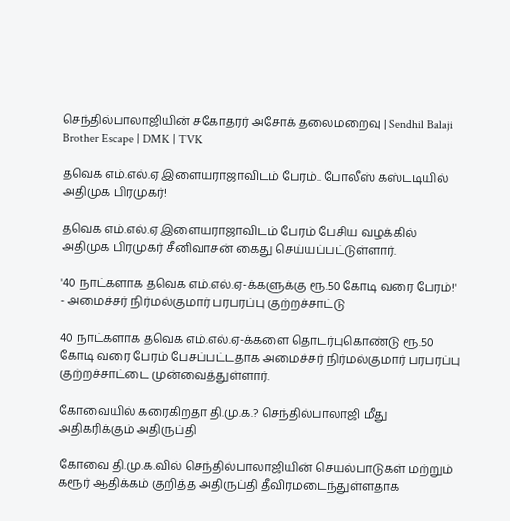செந்தில்பாலாஜியின் சகோதரர் அசோக் தலைமறைவு | Sendhil Balaji Brother Escape | DMK | TVK

தவெக எம்.எல்.ஏ இளையராஜாவிடம் பேரம்.. போலீஸ் கஸ்டடியில் அதிமுக பிரமுகர்!

தவெக எம்.எல்.ஏ இளையராஜாவிடம் பேரம் பேசிய வழக்கில் அதிமுக பிரமுகர் சீனிவாசன் கைது செய்யப்பட்டுள்ளார்.

'40 நாட்களாக தவெக எம்.எல்.ஏ-க்களுக்கு ரூ.50 கோடி வரை பேரம்!' - அமைச்சர் நிர்மல்குமார் பரபரப்பு குற்றச்சாட்டு

40 நாட்களாக தவெக எம்.எல்.ஏ-க்களை தொடர்புகொண்டு ரூ.50 கோடி வரை பேரம் பேசப்பட்டதாக அமைச்சர் நிர்மல்குமார் பரபரப்பு குற்றச்சாட்டை முன்வைத்துள்ளார்.

கோவையில் கரைகிறதா தி.மு.க.? செந்தில்பாலாஜி மீது அதிகரிக்கும் அதிருப்தி

கோவை தி.மு.க.வில் செந்தில்பாலாஜியின் செயல்பாடுகள் மற்றும் கரூர் ஆதிக்கம் குறித்த அதிருப்தி தீவிரமடைந்துள்ளதாக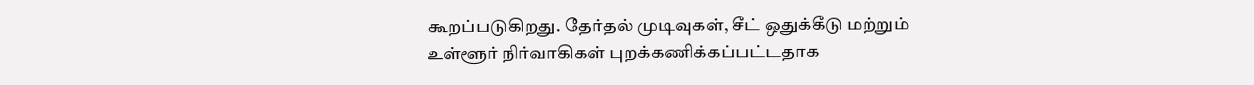கூறப்படுகிறது. தேர்தல் முடிவுகள், சீட் ஒதுக்கீடு மற்றும் உள்ளூர் நிர்வாகிகள் புறக்கணிக்கப்பட்டதாக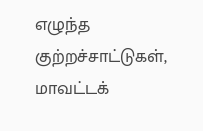எழுந்த குற்றச்சாட்டுகள், மாவட்டக்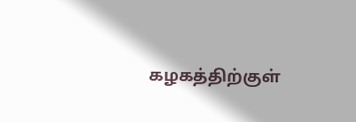கழகத்திற்குள்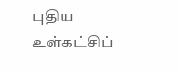புதிய உள்கட்சிப்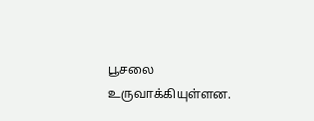பூசலை உருவாக்கியுள்ளன.